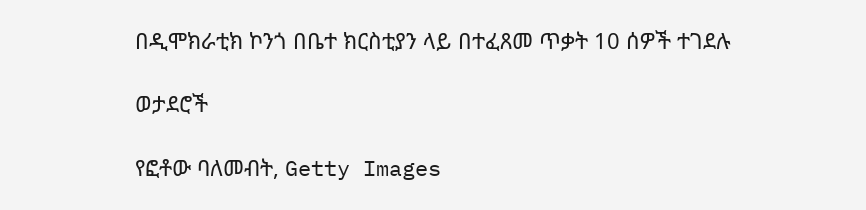በዲሞክራቲክ ኮንጎ በቤተ ክርስቲያን ላይ በተፈጸመ ጥቃት 10 ሰዎች ተገደሉ

ወታደሮች

የፎቶው ባለመብት, Getty Images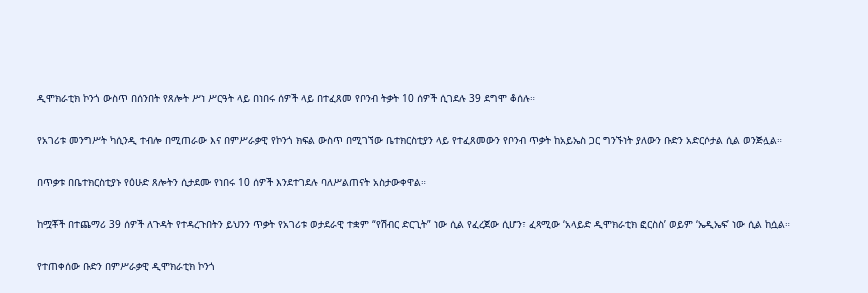ዲሞክራቲክ ኮንጎ ውስጥ በሰንበት የጸሎት ሥነ ሥርዓት ላይ በነበሩ ሰዎች ላይ በተፈጸመ የቦንብ ትቃት 10 ሰዎች ሲገደሉ 39 ደግሞ ቆሰሉ።

የአገሪቱ መንግሥት ካሲንዲ ተብሎ በሚጠራው እና በምሥራቃዊ የኮንጎ ክፍል ውስጥ በሚገኘው ቤተክርስቲያን ላይ የተፈጸመውን የቦንብ ጥቃት ከአይኤስ ጋር ግንኙነት ያለውን ቡድን አድርሶታል ሲል ወንጅሏል።

በጥቃቱ በቤተክርስቲያኑ የዕሁድ ጸሎትን ሲታደሙ የነበሩ 10 ሰዎች እንደተገደሉ ባለሥልጠናት አስታውቀዋል።

ከሟቾች በተጨማሪ 39 ሰዎች ለጉዳት የተዳረጉበትን ይህንን ጥቃት የአገሪቱ ወታደራዊ ተቋም “የሽብር ድርጊት” ነው ሲል የፈረጀው ሲሆን፣ ፈጻሚው ‘አላይድ ዲሞክራቲክ ፎርስስ’ ወይም ‘ኤዲኤፍ’ ነው ሲል ከሷል።

የተጠቀሰው ቡድን በምሥራቃዊ ዲሞክራቲክ ኮንጎ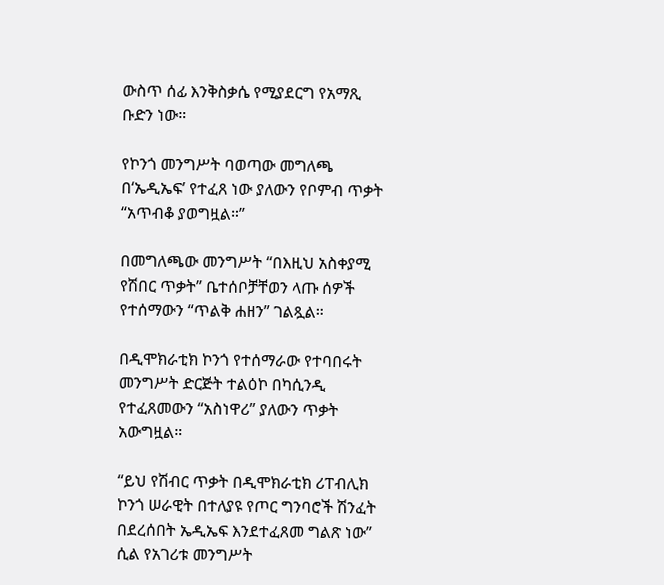ውስጥ ሰፊ እንቅስቃሴ የሚያደርግ የአማጺ ቡድን ነው።

የኮንጎ መንግሥት ባወጣው መግለጫ በ‘ኤዲኤፍ’ የተፈጸ ነው ያለውን የቦምብ ጥቃት “አጥብቆ ያወግዟል።”

በመግለጫው መንግሥት “በእዚህ አስቀያሚ የሽበር ጥቃት” ቤተሰቦቻቸወን ላጡ ሰዎች የተሰማውን “ጥልቅ ሐዘን” ገልጿል።

በዲሞክራቲክ ኮንጎ የተሰማራው የተባበሩት መንግሥት ድርጅት ተልዕኮ በካሲንዲ የተፈጸመውን “አስነዋሪ” ያለውን ጥቃት አውግዟል።

“ይህ የሽብር ጥቃት በዲሞክራቲክ ሪፐብሊክ ኮንጎ ሠራዊት በተለያዩ የጦር ግንባሮች ሽንፈት በደረሰበት ኤዲኤፍ እንደተፈጸመ ግልጽ ነው” ሲል የአገሪቱ መንግሥት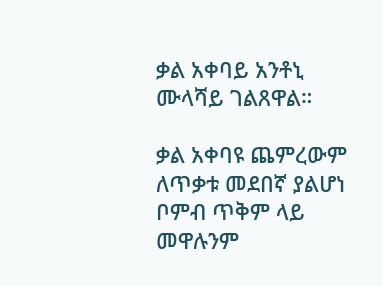ቃል አቀባይ አንቶኒ ሙላሻይ ገልጸዋል።

ቃል አቀባዩ ጨምረውም ለጥቃቱ መደበኛ ያልሆነ ቦምብ ጥቅም ላይ መዋሉንም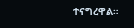ተናግረዋል።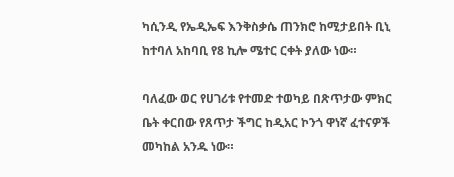ካሲንዲ የኤዲኤፍ እንቅስቃሴ ጠንክሮ ከሚታይበት ቢኒ ከተባለ አከባቢ የ8 ኪሎ ሜተር ርቀት ያለው ነው።

ባለፈው ወር የሀገሪቱ የተመድ ተወካይ በጽጥታው ምክር ቤት ቀርበው የጸጥታ ችግር ከዲአር ኮንጎ ዋነኛ ፈተናዎች መካከል አንዱ ነው።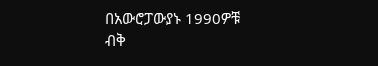በአውሮፓውያኑ 1990ዎቹ ብቅ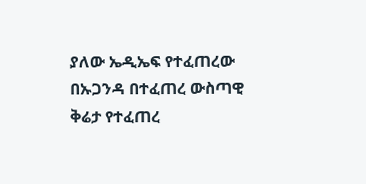ያለው ኤዲኤፍ የተፈጠረው በኡጋንዳ በተፈጠረ ውስጣዊ ቅሬታ የተፈጠረ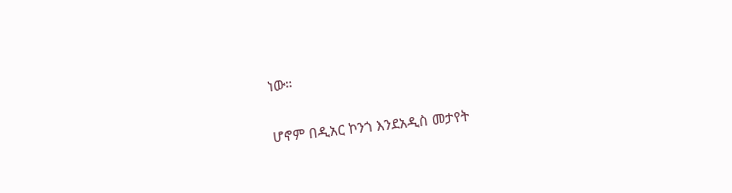ነው።

ሆኖም በዲአር ኮንጎ እንደአዲስ መታየት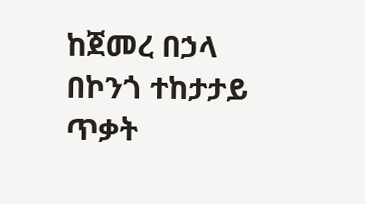ከጀመረ በኃላ በኮንጎ ተከታታይ ጥቃት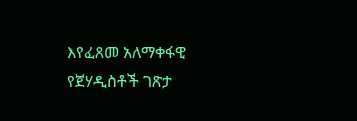እየፈጸመ አለማቀፋዊ የጀሃዲስቶች ገጽታ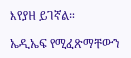እየያዘ ይገኛል።

ኤዲኤፍ የሚፈጽማቸውን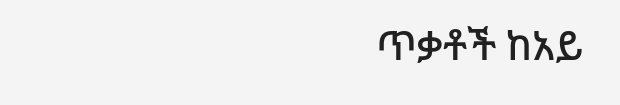ጥቃቶች ከአይ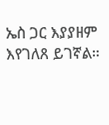ኤስ ጋር እያያዘም እየገለጸ ይገኛል።